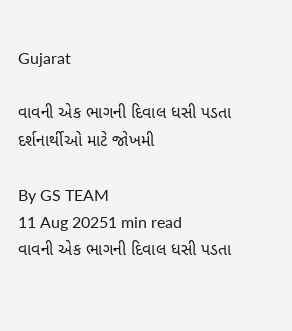Gujarat

વાવની એક ભાગની દિવાલ ધસી પડતા દર્શનાર્થીઓ માટે જોખમી

By GS TEAM
11 Aug 20251 min read
વાવની એક ભાગની દિવાલ ધસી પડતા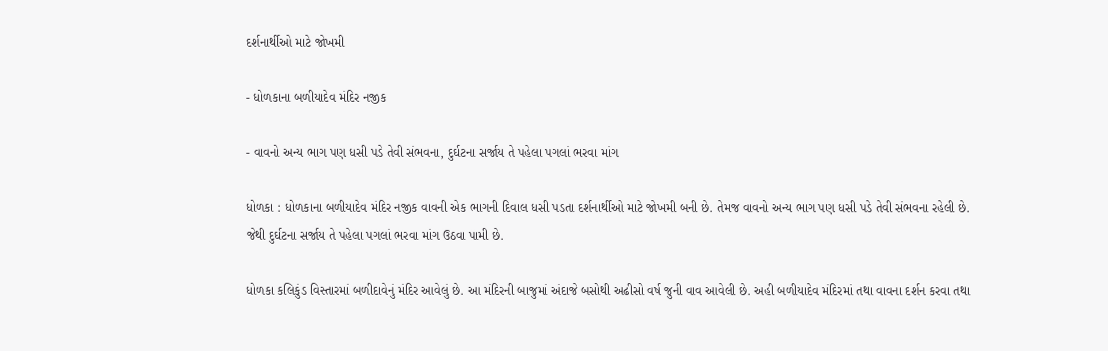દર્શનાર્થીઓ માટે જોખમી

- ધોળકાના બળીયાદેવ મંદિર નજીક

- વાવનો અન્ય ભાગ પણ ધસી પડે તેવી સંભવના, દુર્ઘટના સર્જાય તે પહેલા પગલાં ભરવા માંગ

ધોળકા : ધોળકાના બળીયાદેવ મંદિર નજીક વાવની એક ભાગની દિવાલ ધસી પડતા દર્શનાર્થીઓ માટે જોખમી બની છે. તેમજ વાવનો અન્ય ભાગ પણ ધસી પડે તેવી સંભવના રહેલી છે. જેથી દુર્ઘટના સર્જાય તે પહેલા પગલાં ભરવા માંગ ઉઠવા પામી છે.

ધોળકા કલિકુંડ વિસ્તારમાં બળીદાવેનું મંદિર આવેલું છે. આ મંદિરની બાજુમાં અંદાજે બસોથી અઢીસો વર્ષ જુની વાવ આવેલી છે. અહી બળીયાદેવ મંદિરમાં તથા વાવના દર્શન કરવા તથા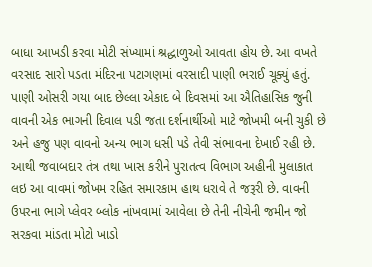બાધા આખડી કરવા મોટી સંખ્યામાં શ્રદ્ધાળુઓ આવતા હોય છે. આ વખતે વરસાદ સારો પડતા મંદિરના પટાગણમાં વરસાદી પાણી ભરાઈ ચૂક્યું હતું. પાણી ઓસરી ગયા બાદ છેલ્લા એકાદ બે દિવસમાં આ ઐતિહાસિક જુની વાવની એક ભાગની દિવાલ પડી જતા દર્શનાર્થીઓ માટે જોખમી બની ચુકી છે અને હજુ પણ વાવનો અન્ય ભાગ ધસી પડે તેવી સંભાવના દેખાઈ રહી છે. આથી જવાબદાર તંત્ર તથા ખાસ કરીને પુરાતત્વ વિભાગ અહીની મુલાકાત લઇ આ વાવમાં જોખમ રહિત સમારકામ હાથ ધરાવે તે જરૂરી છે. વાવની ઉપરના ભાગે પ્લેવર બ્લોક નાંખવામાં આવેલા છે તેની નીચેની જમીન જો સરકવા માંડતા મોટો ખાડો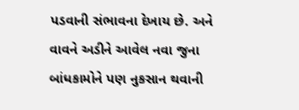પડવાની સંભાવના દેખાય છે. અને વાવને અડીને આવેલ નવા જુના બાંધકામોને પણ નુકસાન થવાની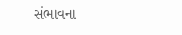સંભાવના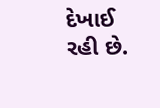દેખાઈ રહી છે.